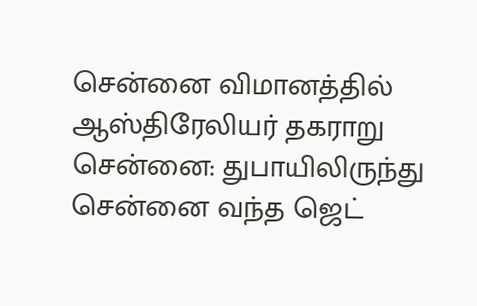சென்னை விமானத்தில் ஆஸ்திரேலியர் தகராறு
சென்னை: துபாயிலிருந்து சென்னை வந்த ஜெட்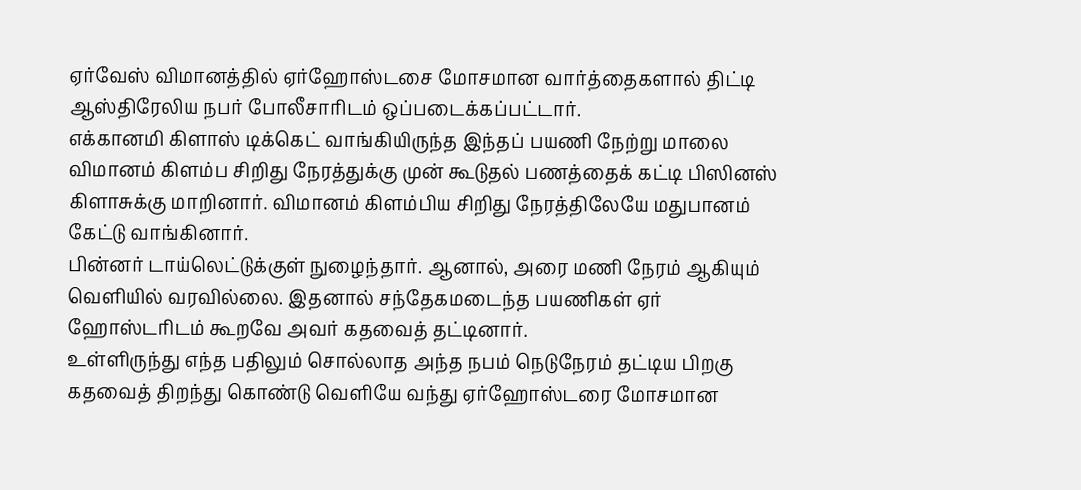ஏர்வேஸ் விமானத்தில் ஏர்ஹோஸ்டசை மோசமான வார்த்தைகளால் திட்டி ஆஸ்திரேலிய நபர் போலீசாரிடம் ஒப்படைக்கப்பட்டார்.
எக்கானமி கிளாஸ் டிக்கெட் வாங்கியிருந்த இந்தப் பயணி நேற்று மாலை விமானம் கிளம்ப சிறிது நேரத்துக்கு முன் கூடுதல் பணத்தைக் கட்டி பிஸினஸ் கிளாசுக்கு மாறினார். விமானம் கிளம்பிய சிறிது நேரத்திலேயே மதுபானம் கேட்டு வாங்கினார்.
பின்னர் டாய்லெட்டுக்குள் நுழைந்தார். ஆனால், அரை மணி நேரம் ஆகியும் வெளியில் வரவில்லை. இதனால் சந்தேகமடைந்த பயணிகள் ஏர் ஹோஸ்டரிடம் கூறவே அவர் கதவைத் தட்டினார்.
உள்ளிருந்து எந்த பதிலும் சொல்லாத அந்த நபம் நெடுநேரம் தட்டிய பிறகு கதவைத் திறந்து கொண்டு வெளியே வந்து ஏர்ஹோஸ்டரை மோசமான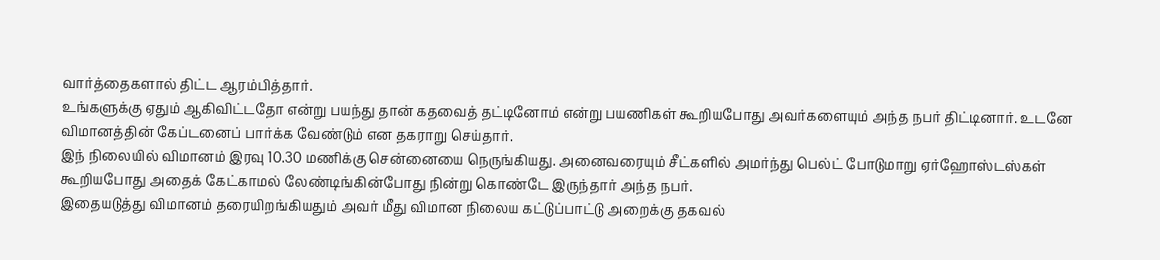வார்த்தைகளால் திட்ட ஆரம்பித்தார்.
உங்களுக்கு ஏதும் ஆகிவிட்டதோ என்று பயந்து தான் கதவைத் தட்டினோம் என்று பயணிகள் கூறியபோது அவர்களையும் அந்த நபர் திட்டினார். உடனே விமானத்தின் கேப்டனைப் பார்க்க வேண்டும் என தகராறு செய்தார்.
இந் நிலையில் விமானம் இரவு 10.30 மணிக்கு சென்னையை நெருங்கியது. அனைவரையும் சீட்களில் அமர்ந்து பெல்ட் போடுமாறு ஏர்ஹோஸ்டஸ்கள் கூறியபோது அதைக் கேட்காமல் லேண்டிங்கின்போது நின்று கொண்டே இருந்தார் அந்த நபர்.
இதையடுத்து விமானம் தரையிறங்கியதும் அவர் மீது விமான நிலைய கட்டுப்பாட்டு அறைக்கு தகவல்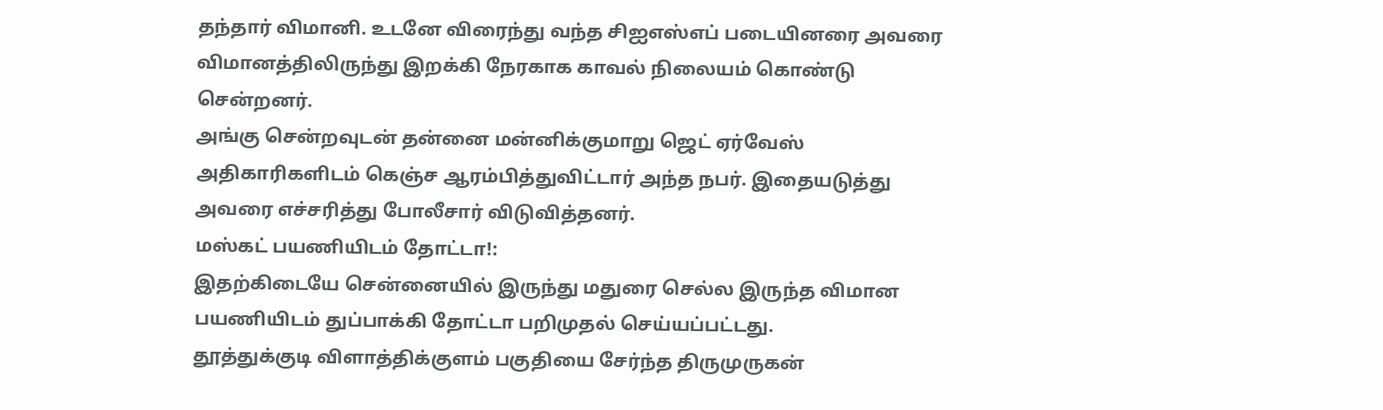தந்தார் விமானி. உடனே விரைந்து வந்த சிஐஎஸ்எப் படையினரை அவரை விமானத்திலிருந்து இறக்கி நேரகாக காவல் நிலையம் கொண்டு சென்றனர்.
அங்கு சென்றவுடன் தன்னை மன்னிக்குமாறு ஜெட் ஏர்வேஸ் அதிகாரிகளிடம் கெஞ்ச ஆரம்பித்துவிட்டார் அந்த நபர். இதையடுத்து அவரை எச்சரித்து போலீசார் விடுவித்தனர்.
மஸ்கட் பயணியிடம் தோட்டா!:
இதற்கிடையே சென்னையில் இருந்து மதுரை செல்ல இருந்த விமான பயணியிடம் துப்பாக்கி தோட்டா பறிமுதல் செய்யப்பட்டது.
தூத்துக்குடி விளாத்திக்குளம் பகுதியை சேர்ந்த திருமுருகன்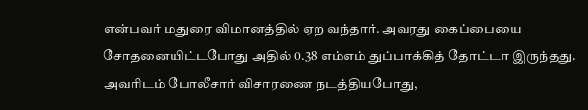என்பவர் மதுரை விமானத்தில் ஏற வந்தார். அவரது கைப்பையை சோதனையிட்டபோது அதில் 0.38 எம்எம் துப்பாக்கித் தோட்டா இருந்தது.
அவரிடம் போலீசார் விசாரணை நடத்தியபோது,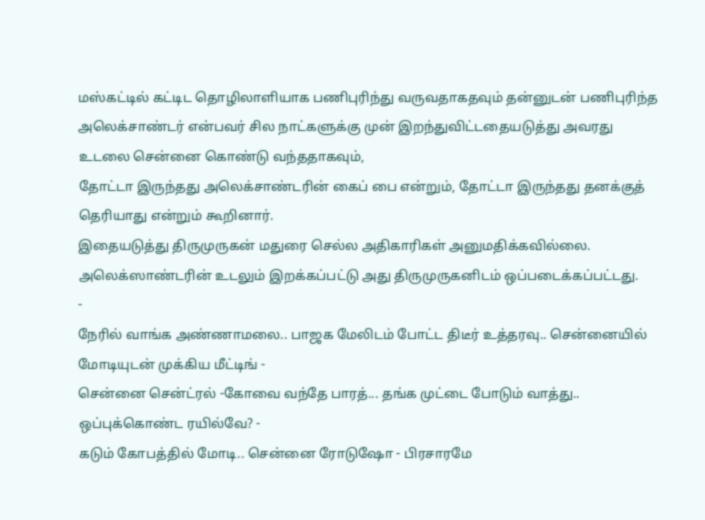மஸ்கட்டில் கட்டிட தொழிலாளியாக பணிபுரிந்து வருவதாகதவும் தன்னுடன் பணிபுரிந்த அலெக்சாண்டர் என்பவர் சில நாட்களுக்கு முன் இறந்துவிட்டதையடுத்து அவரது உடலை சென்னை கொண்டு வந்ததாகவும்,
தோட்டா இருந்தது அலெக்சாண்டரின் கைப் பை என்றும், தோட்டா இருந்தது தனக்குத் தெரியாது என்றும் கூறினார்.
இதையடுத்து திருமுருகன் மதுரை செல்ல அதிகாரிகள் அனுமதிக்கவில்லை. அலெக்ஸாண்டரின் உடலும் இறக்கப்பட்டு அது திருமுருகனிடம் ஒப்படைக்கப்பட்டது.
-
நேரில் வாங்க அண்ணாமலை.. பாஜக மேலிடம் போட்ட திடீர் உத்தரவு.. சென்னையில் மோடியுடன் முக்கிய மீட்டிங் -
சென்னை சென்ட்ரல் -கோவை வந்தே பாரத்... தங்க முட்டை போடும் வாத்து.. ஒப்புக்கொண்ட ரயில்வே? -
கடும் கோபத்தில் மோடி.. சென்னை ரோடுஷோ - பிரசாரமே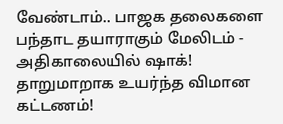வேண்டாம்.. பாஜக தலைகளை பந்தாட தயாராகும் மேலிடம் -
அதிகாலையில் ஷாக்! தாறுமாறாக உயர்ந்த விமான கட்டணம்!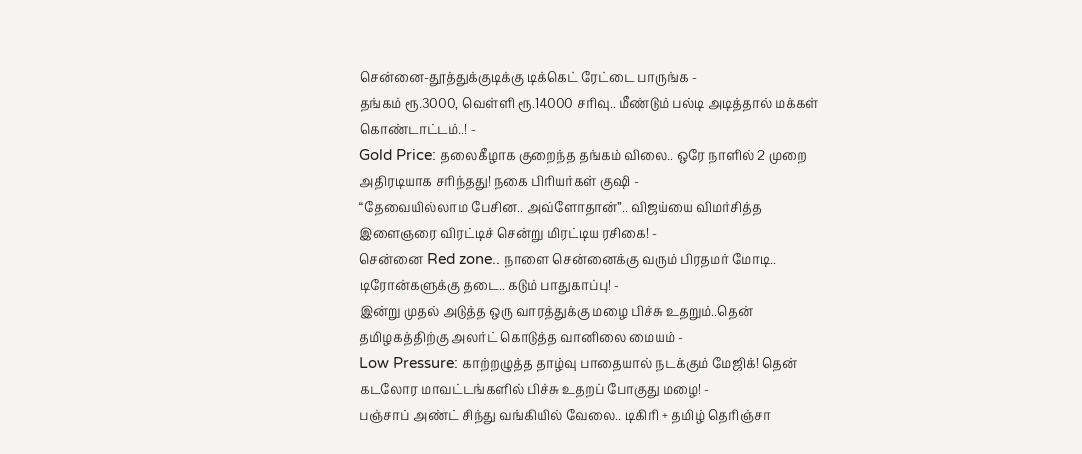சென்னை-தூத்துக்குடிக்கு டிக்கெட் ரேட்டை பாருங்க -
தங்கம் ரூ.3000, வெள்ளி ரூ.14000 சரிவு.. மீண்டும் பல்டி அடித்தால் மக்கள் கொண்டாட்டம்..! -
Gold Price: தலைகீழாக குறைந்த தங்கம் விலை.. ஒரே நாளில் 2 முறை அதிரடியாக சரிந்தது! நகை பிரியர்கள் குஷி -
“தேவையில்லாம பேசின.. அவ்ளோதான்”.. விஜய்யை விமர்சித்த இளைஞரை விரட்டிச் சென்று மிரட்டிய ரசிகை! -
சென்னை Red zone.. நாளை சென்னைக்கு வரும் பிரதமர் மோடி.. டிரோன்களுக்கு தடை.. கடும் பாதுகாப்பு! -
இன்று முதல் அடுத்த ஒரு வாரத்துக்கு மழை பிச்சு உதறும்..தென் தமிழகத்திற்கு அலர்ட் கொடுத்த வானிலை மையம் -
Low Pressure: காற்றழுத்த தாழ்வு பாதையால் நடக்கும் மேஜிக்! தென் கடலோர மாவட்டங்களில் பிச்சு உதறப் போகுது மழை! -
பஞ்சாப் அண்ட் சிந்து வங்கியில் வேலை.. டிகிரி + தமிழ் தெரிஞ்சா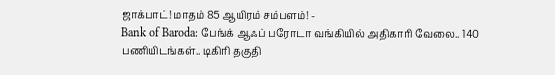ஜாக்பாட்! மாதம் 85 ஆயிரம் சம்பளம்! -
Bank of Baroda: பேங்க் ஆஃப் பரோடா வங்கியில் அதிகாரி வேலை.. 140 பணியிடங்கள்.. டிகிரி தகுதி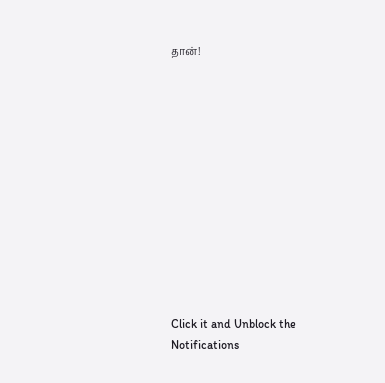தான்!












Click it and Unblock the Notifications